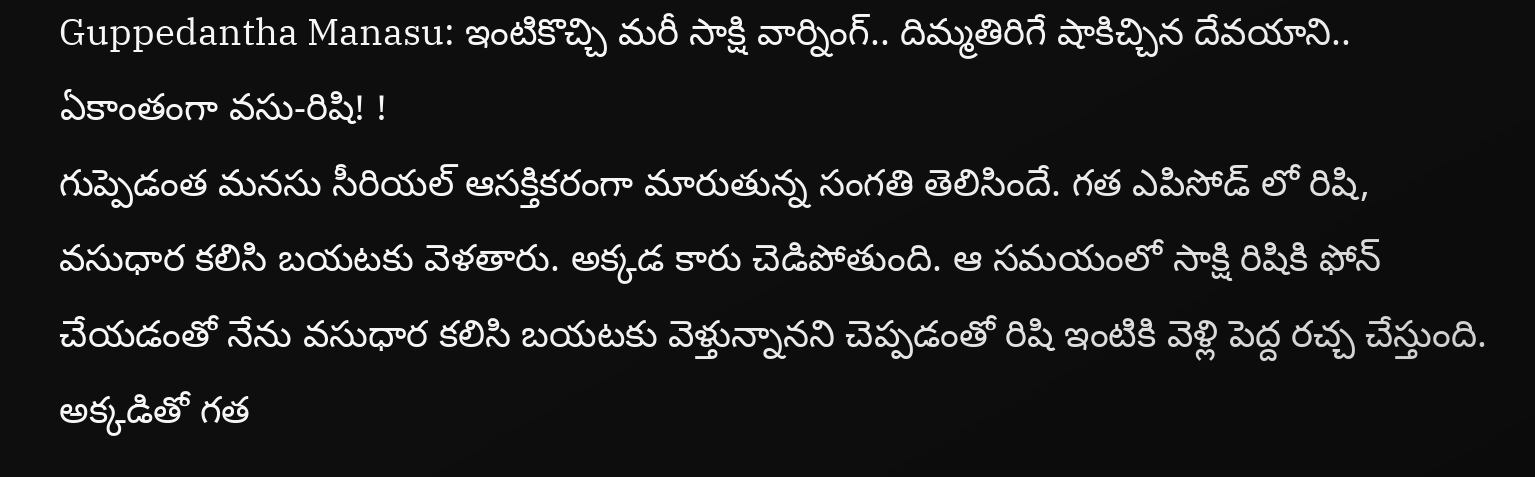Guppedantha Manasu: ఇంటికొచ్చి మరీ సాక్షి వార్నింగ్.. దిమ్మతిరిగే షాకిచ్చిన దేవయాని.. ఏకాంతంగా వసు-రిషి! !
గుప్పెడంత మనసు సీరియల్ ఆసక్తికరంగా మారుతున్న సంగతి తెలిసిందే. గత ఎపిసోడ్ లో రిషి, వసుధార కలిసి బయటకు వెళతారు. అక్కడ కారు చెడిపోతుంది. ఆ సమయంలో సాక్షి రిషికి ఫోన్ చేయడంతో నేను వసుధార కలిసి బయటకు వెళ్తున్నానని చెప్పడంతో రిషి ఇంటికి వెళ్లి పెద్ద రచ్చ చేస్తుంది. అక్కడితో గత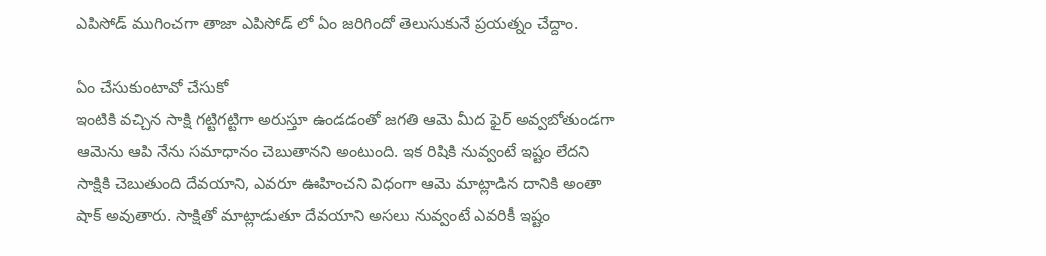ఎపిసోడ్ ముగించగా తాజా ఎపిసోడ్ లో ఏం జరిగిందో తెలుసుకునే ప్రయత్నం చేద్దాం.

ఏం చేసుకుంటావో చేసుకో
ఇంటికి వచ్చిన సాక్షి గట్టిగట్టిగా అరుస్తూ ఉండడంతో జగతి ఆమె మీద ఫైర్ అవ్వబోతుండగా ఆమెను ఆపి నేను సమాధానం చెబుతానని అంటుంది. ఇక రిషికి నువ్వంటే ఇష్టం లేదని సాక్షికి చెబుతుంది దేవయాని, ఎవరూ ఊహించని విధంగా ఆమె మాట్లాడిన దానికి అంతా షాక్ అవుతారు. సాక్షితో మాట్లాడుతూ దేవయాని అసలు నువ్వంటే ఎవరికీ ఇష్టం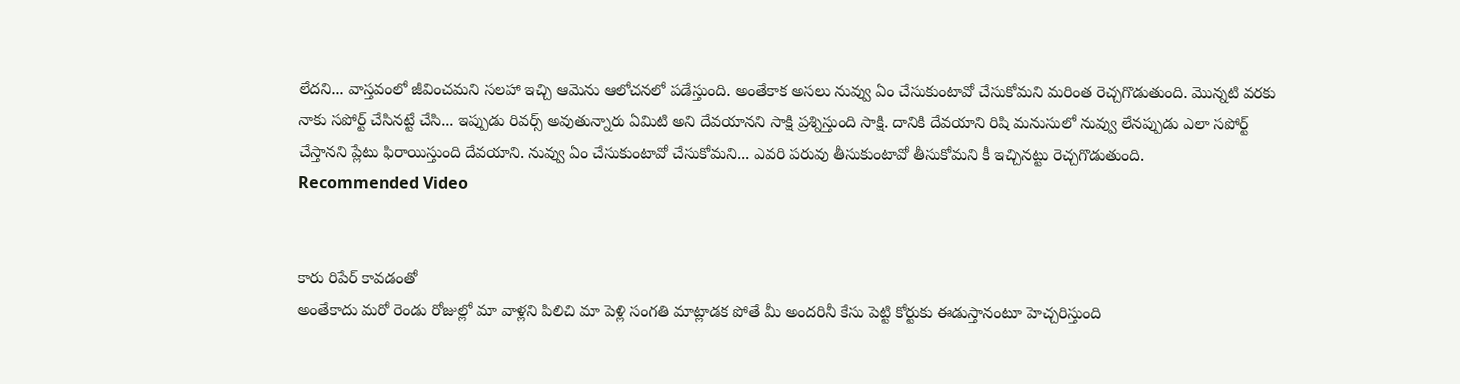లేదని... వాస్తవంలో జీవించమని సలహా ఇచ్చి ఆమెను ఆలోచనలో పడేస్తుంది. అంతేకాక అసలు నువ్వు ఏం చేసుకుంటావో చేసుకోమని మరింత రెచ్చగొడుతుంది. మొన్నటి వరకు నాకు సపోర్ట్ చేసినట్టే చేసి... ఇప్పుడు రివర్స్ అవుతున్నారు ఏమిటి అని దేవయానని సాక్షి ప్రశ్నిస్తుంది సాక్షి. దానికి దేవయాని రిషి మనుసులో నువ్వు లేనప్పుడు ఎలా సపోర్ట్ చేస్తానని ప్లేటు ఫిరాయిస్తుంది దేవయాని. నువ్వు ఏం చేసుకుంటావో చేసుకోమని... ఎవరి పరువు తీసుకుంటావో తీసుకోమని కీ ఇచ్చినట్టు రెచ్చగొడుతుంది.
Recommended Video


కారు రిపేర్ కావడంతో
అంతేకాదు మరో రెండు రోజుల్లో మా వాళ్లని పిలిచి మా పెళ్లి సంగతి మాట్లాడక పోతే మీ అందరినీ కేసు పెట్టి కోర్టుకు ఈడుస్తానంటూ హెచ్చరిస్తుంది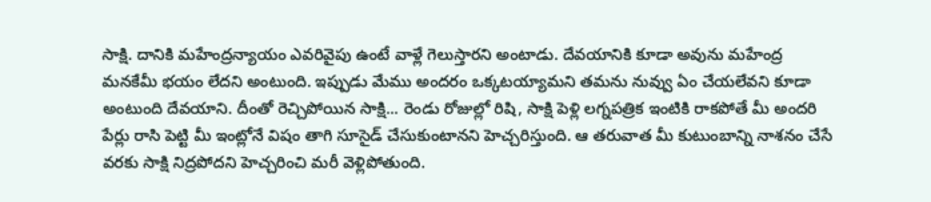సాక్షి. దానికి మహేంద్రన్యాయం ఎవరివైపు ఉంటే వాళ్లే గెలుస్తారని అంటాడు. దేవయానికి కూడా అవును మహేంద్ర మనకేమీ భయం లేదని అంటుంది. ఇప్పుడు మేము అందరం ఒక్కటయ్యామని తమను నువ్వు ఏం చేయలేవని కూడా అంటుంది దేవయాని. దీంతో రెచ్చిపోయిన సాక్షి... రెండు రోజుల్లో రిషి, సాక్షి పెళ్లి లగ్నపత్రిక ఇంటికి రాకపోతే మీ అందరి పేర్లు రాసి పెట్టి మీ ఇంట్లోనే విషం తాగి సూసైడ్ చేసుకుంటానని హెచ్చరిస్తుంది. ఆ తరువాత మీ కుటుంబాన్ని నాశనం చేసే వరకు సాక్షి నిద్రపోదని హెచ్చరించి మరీ వెళ్లిపోతుంది.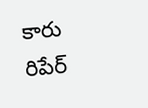కారు రిపేర్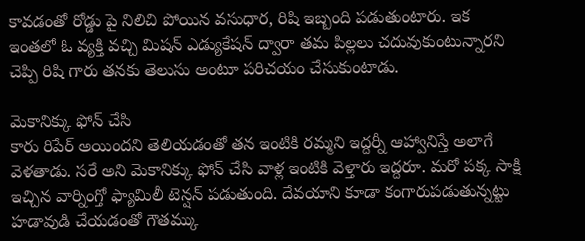కావడంతో రోడ్డు పై నిలిచి పోయిన వసుధార, రిషి ఇబ్బంది పడుతుంటారు. ఇక ఇంతలో ఓ వ్యక్తి వచ్చి మిషన్ ఎడ్యుకేషన్ ద్వారా తమ పిల్లలు చదువుకుంటున్నారని చెప్పి రిషి గారు తనకు తెలుసు అంటూ పరిచయం చేసుకుంటాడు.

మెకానిక్కు ఫోన్ చేసి
కారు రిపేర్ అయిందని తెలియడంతో తన ఇంటికి రమ్మని ఇద్దర్నీ ఆహ్వానిస్తే అలాగే వెళతాడు. సరే అని మెకానిక్కు ఫోన్ చేసి వాళ్ల ఇంటికి వెళ్తారు ఇద్దరూ. మరో పక్క సాక్షి ఇచ్చిన వార్నింగ్తో ఫ్యామిలీ టెన్షన్ పడుతుంది. దేవయాని కూడా కంగారుపడుతున్నట్టు హడావుడి చేయడంతో గౌతమ్కు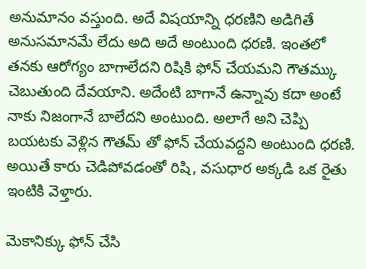అనుమానం వస్తుంది. అదే విషయాన్ని ధరణిని అడిగితే అనుసమానమే లేదు అది అదే అంటుంది ధరణి. ఇంతలో తనకు ఆరోగ్యం బాగాలేదని రిషికి ఫోన్ చేయమని గౌతమ్కు చెబుతుంది దేవయాని. అదేంటి బాగానే ఉన్నావు కదా అంటే నాకు నిజంగానే బాలేదని అంటుంది. అలాగే అని చెప్పి బయటకు వెళ్లిన గౌతమ్ తో ఫోన్ చేయవద్దని అంటుంది ధరణి. అయితే కారు చెడిపోవడంతో రిషి, వసుధార అక్కడి ఒక రైతు ఇంటికి వెళ్తారు.

మెకానిక్కు ఫోన్ చేసి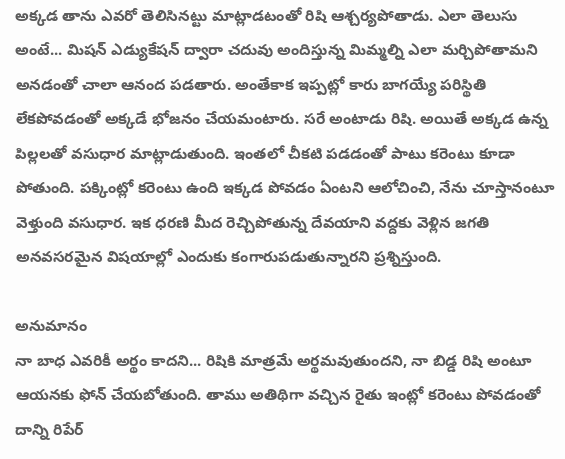అక్కడ తాను ఎవరో తెలిసినట్టు మాట్లాడటంతో రిషి ఆశ్చర్యపోతాడు. ఎలా తెలుసు అంటే... మిషన్ ఎడ్యుకేషన్ ద్వారా చదువు అందిస్తున్న మిమ్మల్ని ఎలా మర్చిపోతామని అనడంతో చాలా ఆనంద పడతారు. అంతేకాక ఇప్పట్లో కారు బాగయ్యే పరిస్థితి లేకపోవడంతో అక్కడే భోజనం చేయమంటారు. సరే అంటాడు రిషి. అయితే అక్కడ ఉన్న పిల్లలతో వసుధార మాట్లాడుతుంది. ఇంతలో చీకటి పడడంతో పాటు కరెంటు కూడా పోతుంది. పక్కింట్లో కరెంటు ఉంది ఇక్కడ పోవడం ఏంటని ఆలోచించి, నేను చూస్తానంటూ వెళ్తుంది వసుధార. ఇక ధరణి మీద రెచ్చిపోతున్న దేవయాని వద్దకు వెళ్లిన జగతి అనవసరమైన విషయాల్లో ఎందుకు కంగారుపడుతున్నారని ప్రశ్నిస్తుంది.

అనుమానం
నా బాధ ఎవరికీ అర్థం కాదని... రిషికి మాత్రమే అర్థమవుతుందని, నా బిడ్డ రిషి అంటూ ఆయనకు ఫోన్ చేయబోతుంది. తాము అతిథిగా వచ్చిన రైతు ఇంట్లో కరెంటు పోవడంతో దాన్ని రిపేర్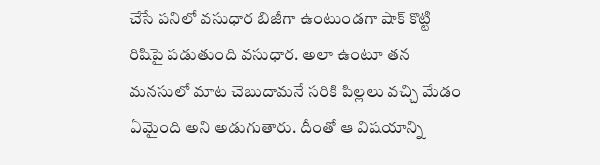చేసే పనిలో వసుధార బిజీగా ఉంటుండగా షాక్ కొట్టి రిషిపై పడుతుంది వసుధార. అలా ఉంటూ తన మనసులో మాట చెబుదామనే సరికి పిల్లలు వచ్చి మేడం ఏమైంది అని అడుగుతారు. దీంతో ఆ విషయాన్ని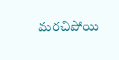మరచిపోయి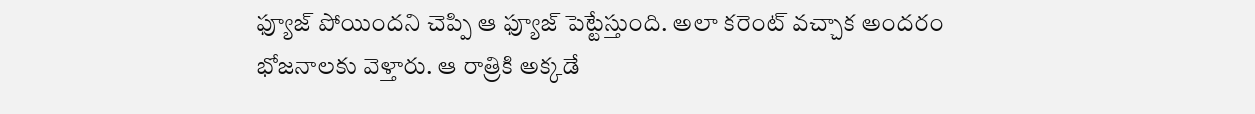ఫ్యూజ్ పోయిందని చెప్పి ఆ ఫ్యూజ్ పెట్టేస్తుంది. అలా కరెంట్ వచ్చాక అందరం భోజనాలకు వెళ్తారు. ఆ రాత్రికి అక్కడే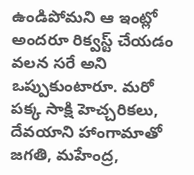ఉండిపోమని ఆ ఇంట్లో అందరూ రిక్వస్ట్ చేయడం వలన సరే అని ఒప్పుకుంటారూ. మరో పక్క సాక్షి హెచ్చరికలు, దేవయాని హాంగామాతో జగతి, మహేంద్ర,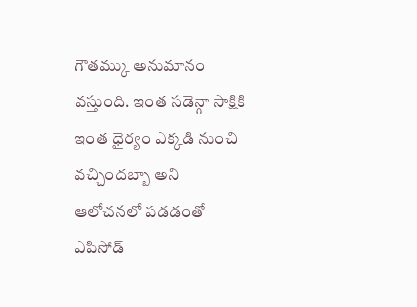గౌతమ్కు అనుమానం వస్తుంది. ఇంత సడెన్గా సాక్షికి ఇంత ధైర్యం ఎక్కడి నుంచి వచ్చిందబ్బా అని ఆలోచనలో పడడంతో ఎపిసోడ్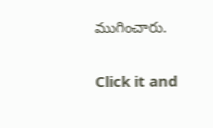ముగించారు.


Click it and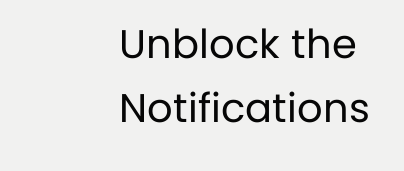Unblock the Notifications